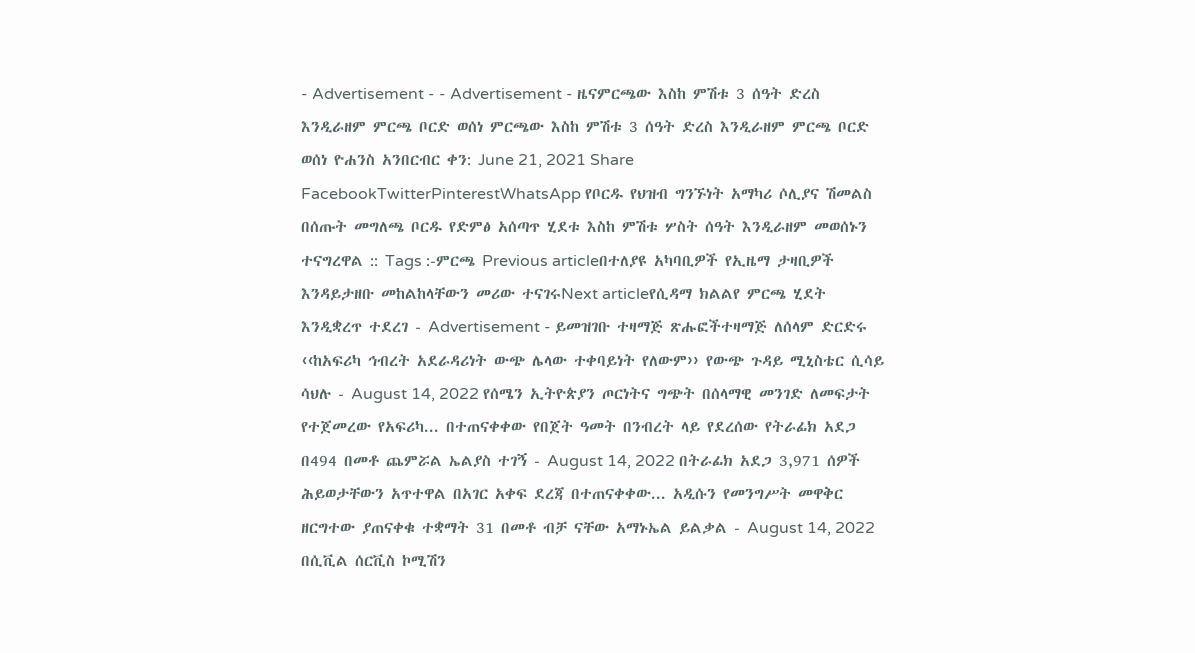- Advertisement - - Advertisement - ዜናምርጫው እስከ ምሽቱ 3 ሰዓት ድረስ እንዲራዘም ምርጫ ቦርድ ወሰነ ምርጫው እስከ ምሽቱ 3 ሰዓት ድረስ እንዲራዘም ምርጫ ቦርድ ወሰነ ዮሐንስ አንበርብር ቀን: June 21, 2021 Share FacebookTwitterPinterestWhatsApp የቦርዱ የህዝብ ግንኙነት አማካሪ ሶሊያና ሽመልስ በሰጡት መግለጫ ቦርዱ የድምፅ አሰጣጥ ሂደቱ እስከ ምሽቱ ሦስት ሰዓት እንዲራዘም መወሰኑን ተናግረዋል :: Tags :-ምርጫ Previous articleበተለያዩ አካባቢዎች የኢዜማ ታዛቢዎች እንዳይታዘቡ መከልከላቸውን መሪው ተናገሩNext articleየሲዳማ ክልልየ ምርጫ ሂደት እንዲቋረጥ ተደረገ - Advertisement - ይመዝገቡ ተዛማጅ ጽሑፎችተዛማጅ ለሰላም ድርድሩ ‹‹ከአፍሪካ ኅብረት አደራዳሪነት ውጭ ሌላው ተቀባይነት የለውም›› የውጭ ጉዳይ ሚኒስቴር ሲሳይ ሳህሉ - August 14, 2022 የሰሜን ኢትዮጵያን ጦርነትና ግጭት በሰላማዊ መንገድ ለመፍታት የተጀመረው የአፍሪካ... በተጠናቀቀው የበጀት ዓመት በንብረት ላይ የደረሰው የትራፊክ አደጋ በ494 በመቶ ጨምሯል ኤልያስ ተገኝ - August 14, 2022 በትራፊክ አደጋ 3,971 ሰዎች ሕይወታቸውን አጥተዋል በአገር አቀፍ ደረጃ በተጠናቀቀው... አዲሱን የመንግሥት መዋቅር ዘርግተው ያጠናቀቁ ተቋማት 31 በመቶ ብቻ ናቸው አማኑኤል ይልቃል - August 14, 2022 በሲቪል ሰርቪስ ኮሚሽን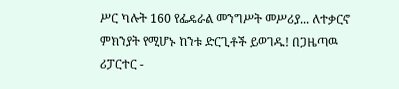ሥር ካሉት 160 የፌዴራል መንግሥት መሥሪያ... ለተቃርኖ ምክንያት የሚሆኑ ከንቱ ድርጊቶች ይወገዱ! በጋዜጣዉ ሪፓርተር -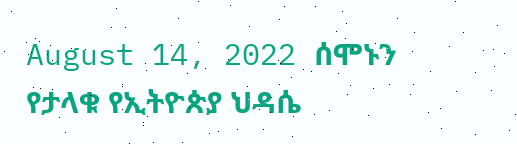August 14, 2022 ሰሞኑን የታላቁ የኢትዮጵያ ህዳሴ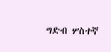ግድብ ሦስተኛ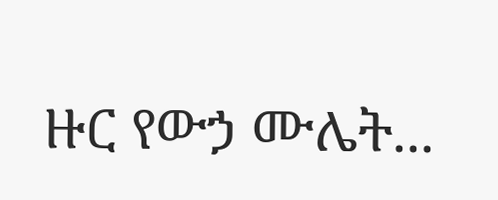ዙር የውኃ ሙሌት...